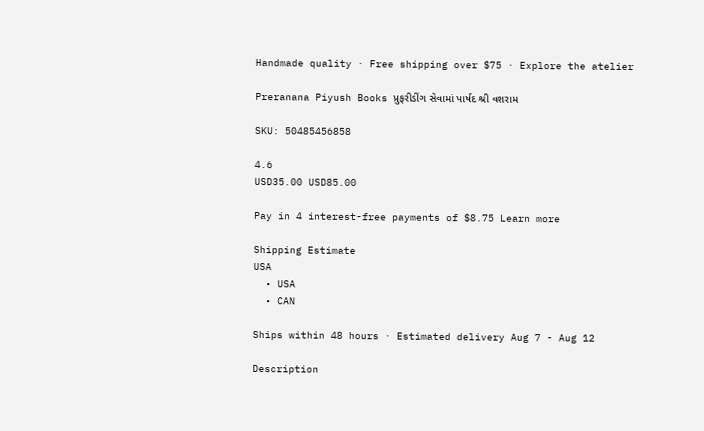Handmade quality · Free shipping over $75 · Explore the atelier

Preranana Piyush Books પ્રુફરીડીંગ સેવામાં પાર્ષદ શ્રી વશરામ

SKU: 50485456858

4.6
USD35.00 USD85.00

Pay in 4 interest-free payments of $8.75 Learn more

Shipping Estimate
USA
  • USA
  • CAN

Ships within 48 hours · Estimated delivery Aug 7 - Aug 12

Description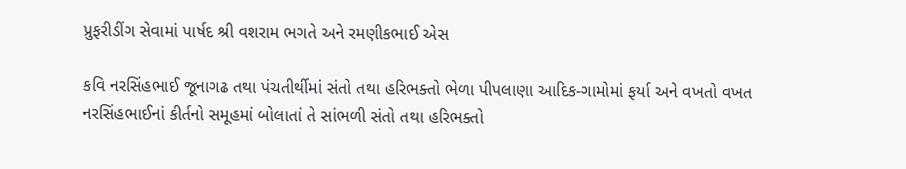પ્રુફરીડીંગ સેવામાં પાર્ષદ શ્રી વશરામ ભગતે અને રમણીકભાઈ એસ

કવિ નરસિંહભાઈ જૂનાગઢ તથા પંચતીર્થીમાં સંતો તથા હરિભક્તો ભેળા પીપલાણા આદિક-ગામોમાં ફર્યા અને વખતો વખત નરસિંહભાઈનાં કીર્તનો સમૂહમાં બોલાતાં તે સાંભળી સંતો તથા હરિભક્તો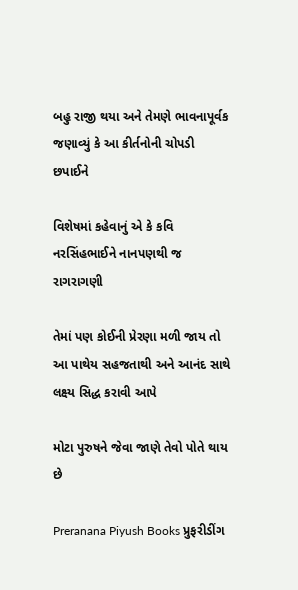બહુ રાજી થયા અને તેમણે ભાવનાપૂર્વક જણાવ્યું કે આ કીર્તનોની ચોપડી છપાઈને

વિશેષમાં કહેવાનું એ કે કવિ નરસિંહભાઈને નાનપણથી જ રાગરાગણી

તેમાં પણ કોઈની પ્રેરણા મળી જાય તો આ પાથેય સહજતાથી અને આનંદ સાથે લક્ષ્ય સિદ્ધ કરાવી આપે

મોટા પુરુષને જેવા જાણે તેવો પોતે થાય છે

Preranana Piyush Books પ્રુફરીડીંગ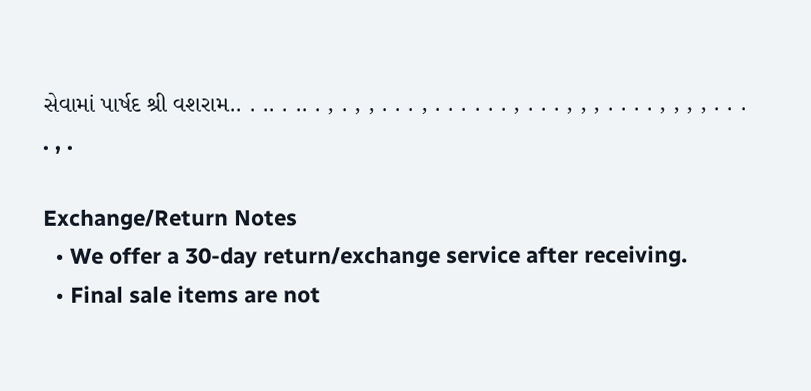સેવામાં પાર્ષદ શ્રી વશરામ.. . .. . .. . , . , , . . . , . . . . . . , . . . , , , . . . . , , , , . . . . , .

Exchange/Return Notes
  • We offer a 30-day return/exchange service after receiving.
  • Final sale items are not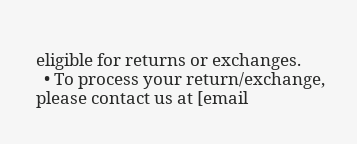eligible for returns or exchanges.
  • To process your return/exchange, please contact us at [email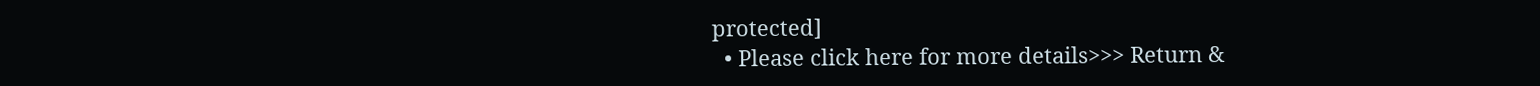protected]
  • Please click here for more details>>> Return &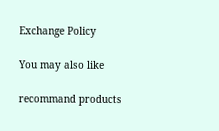Exchange Policy

You may also like

recommand products